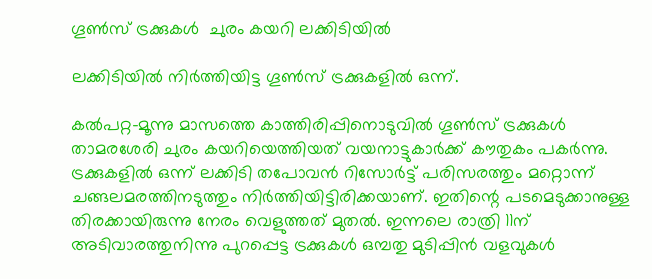ഗൂണ്‍സ് ട്രക്കുകള്‍  ചുരം കയറി ലക്കിടിയില്‍

ലക്കിടിയില്‍ നിര്‍ത്തിയിട്ട ഗൂണ്‍സ് ട്രക്കുകളില്‍ ഒന്ന്.

കല്‍പറ്റ-മൂന്നു മാസത്തെ കാത്തിരിപ്പിനൊടുവില്‍ ഗൂണ്‍സ് ട്രക്കുകള്‍ താമരശേരി ചുരം കയറിയെത്തിയത് വയനാട്ടുകാര്‍ക്ക് കൗതുകം പകര്‍ന്നു. ട്രക്കുകളില്‍ ഒന്ന് ലക്കിടി തപോവന്‍ റിസോര്‍ട്ട് പരിസരത്തും മറ്റൊന്ന് ചങ്ങലമരത്തിനടുത്തും നിര്‍ത്തിയിട്ടിരിക്കയാണ്. ഇതിന്റെ പടമെടുക്കാനുള്ള തിരക്കായിരുന്നു നേരം വെളുത്തത് മുതല്‍. ഇന്നലെ രാത്രി 11ന് അടിവാരത്തുനിന്നു പുറപ്പെട്ട ട്രക്കുകള്‍ ഒമ്പതു മുടിപ്പിന്‍ വളവുകള്‍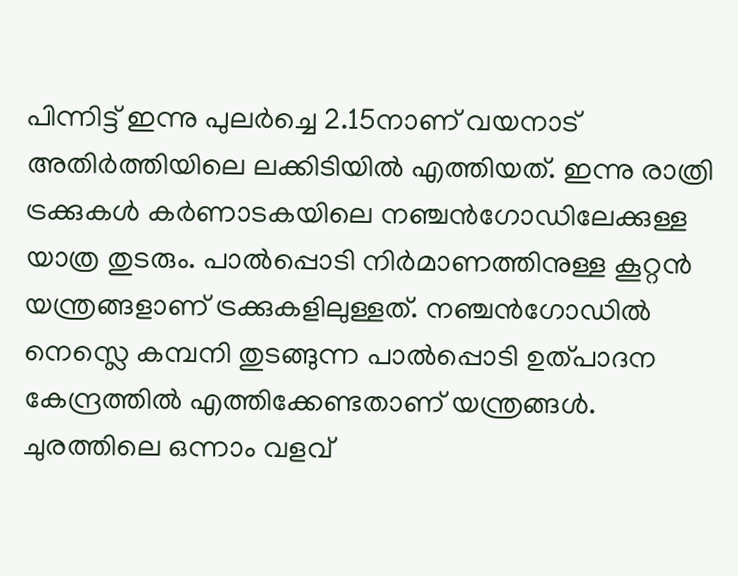പിന്നിട്ട് ഇന്നു പുലര്‍ച്ചെ 2.15നാണ് വയനാട് അതിര്‍ത്തിയിലെ ലക്കിടിയില്‍ എത്തിയത്. ഇന്നു രാത്രി ട്രക്കുകള്‍ കര്‍ണാടകയിലെ നഞ്ചന്‍ഗോഡിലേക്കുള്ള യാത്ര തുടരും. പാല്‍പ്പൊടി നിര്‍മാണത്തിനുള്ള കൂറ്റന്‍ യന്ത്രങ്ങളാണ് ട്രക്കുകളിലുള്ളത്. നഞ്ചന്‍ഗോഡില്‍ നെസ്ലെ കമ്പനി തുടങ്ങുന്ന പാല്‍പ്പൊടി ഉത്പാദന കേന്ദ്രത്തില്‍ എത്തിക്കേണ്ടതാണ് യന്ത്രങ്ങള്‍.
ചുരത്തിലെ ഒന്നാം വളവ്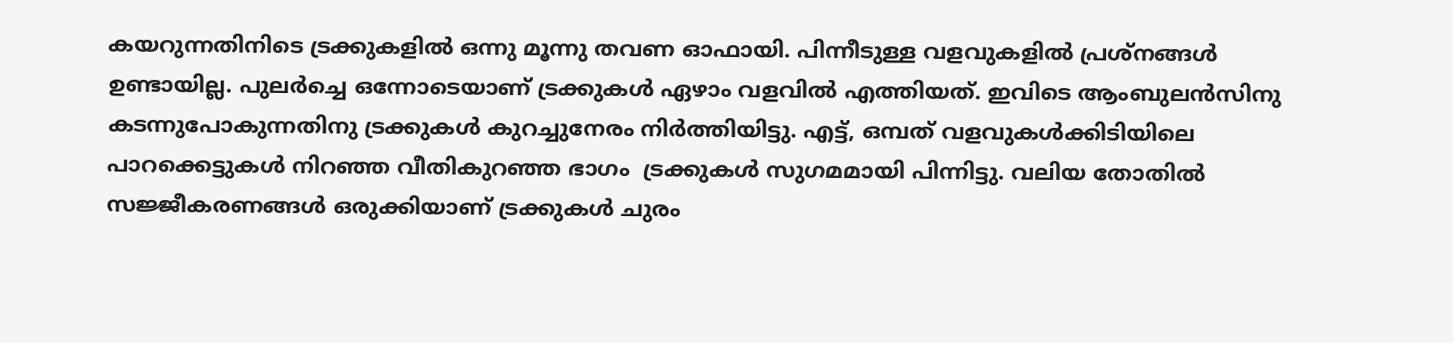കയറുന്നതിനിടെ ട്രക്കുകളില്‍ ഒന്നു മൂന്നു തവണ ഓഫായി. പിന്നീടുള്ള വളവുകളില്‍ പ്രശ്നങ്ങള്‍ ഉണ്ടായില്ല. പുലര്‍ച്ചെ ഒന്നോടെയാണ് ട്രക്കുകള്‍ ഏഴാം വളവില്‍ എത്തിയത്. ഇവിടെ ആംബുലന്‍സിനു കടന്നുപോകുന്നതിനു ട്രക്കുകള്‍ കുറച്ചുനേരം നിര്‍ത്തിയിട്ടു. എട്ട്, ഒമ്പത് വളവുകള്‍ക്കിടിയിലെ പാറക്കെട്ടുകള്‍ നിറഞ്ഞ വീതികുറഞ്ഞ ഭാഗം  ട്രക്കുകള്‍ സുഗമമായി പിന്നിട്ടു. വലിയ തോതില്‍ സജ്ജീകരണങ്ങള്‍ ഒരുക്കിയാണ് ട്രക്കുകള്‍ ചുരം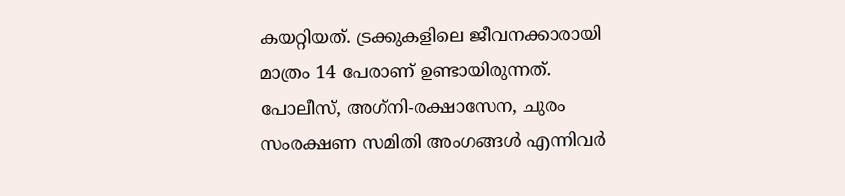കയറ്റിയത്. ട്രക്കുകളിലെ ജീവനക്കാരായി മാത്രം 14 പേരാണ് ഉണ്ടായിരുന്നത്. പോലീസ്, അഗ്‌നി-രക്ഷാസേന, ചുരം സംരക്ഷണ സമിതി അംഗങ്ങള്‍ എന്നിവര്‍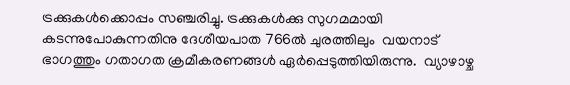ട്രക്കുകള്‍ക്കൊപ്പം സഞ്ചരിച്ചു. ട്രക്കുകള്‍ക്കു സുഗമമായി കടന്നുപോകുന്നതിനു ദേശീയപാത 766ല്‍ ചുരത്തിലും  വയനാട് ഭാഗത്തും ഗതാഗത ക്രമീകരണങ്ങള്‍ ഏര്‍പ്പെടുത്തിയിരുന്നു.  വ്യാഴാഴ്ച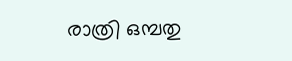രാത്രി ഒമ്പതു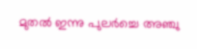മുതല്‍ ഇന്നു പുലര്‍ച്ചെ അഞ്ചു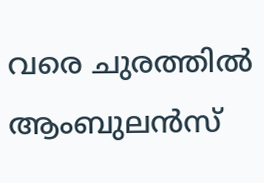വരെ ചുരത്തില്‍ ആംബുലന്‍സ്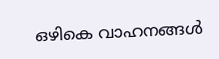ഒഴികെ വാഹനങ്ങള്‍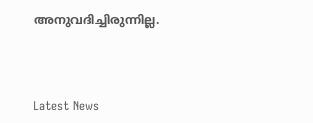അനുവദിച്ചിരുന്നില്ല.



Latest News